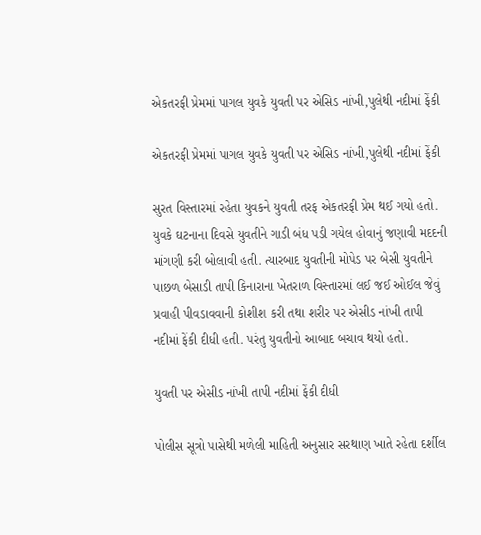એકતરફી પ્રેમમાં પાગલ યુવકે યુવતી પર એસિડ નાંખી,પુલેથી નદીમાં ફેંકી

એકતરફી પ્રેમમાં પાગલ યુવકે યુવતી પર એસિડ નાંખી,પુલેથી નદીમાં ફેંકી

સુરત વિસ્તારમાં રહેતા યુવકને યુવતી તરફ એકતરફી પ્રેમ થઈ ગયો હતો. યુવકે ઘટનાના દિવસે યુવતીને ગાડી બંધ પડી ગયેલ હોવાનું જણાવી મદદની માંગણી કરી બોલાવી હતી. ત્યારબાદ યુવતીની મોપેડ પર બેસી યુવતીને પાછળ બેસાડી તાપી કિનારાના ખેતરાળ વિસ્તારમાં લઈ જઈ ઓઈલ જેવું પ્રવાહી પીવડાવવાની કોશીશ કરી તથા શરીર પર એસીડ નાંખી તાપી નદીમાં ફેંકી દીધી હતી. પરંતુ યુવતીનો આબાદ બચાવ થયો હતો.

યુવતી પર એસીડ નાંખી તાપી નદીમાં ફેંકી દીધી

પોલીસ સૂત્રો પાસેથી મળેલી માહિતી અનુસાર સરથાણ ખાતે રહેતા દર્શીલ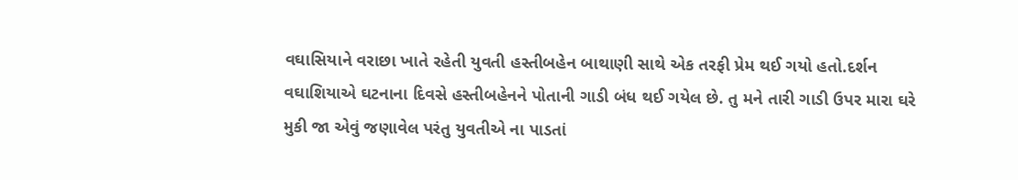વઘાસિયાને વરાછા ખાતે રહેતી યુવતી હસ્તીબહેન બાથાણી સાથે એક તરફી પ્રેમ થઈ ગયો હતો.દર્શન વઘાશિયાએ ઘટનાના દિવસે હસ્તીબહેનને પોતાની ગાડી બંધ થઈ ગયેલ છે. તુ મને તારી ગાડી ઉપર મારા ઘરે મુકી જા એવું જણાવેલ પરંતુ યુવતીએ ના પાડતાં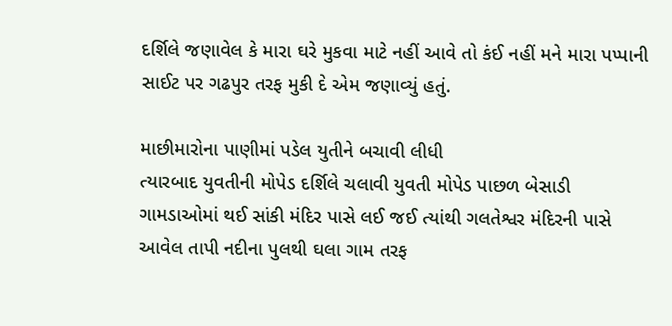દર્શિલે જણાવેલ કે મારા ઘરે મુકવા માટે નહીં આવે તો કંઈ નહીં મને મારા પપ્પાની સાઈટ પર ગઢપુર તરફ મુકી દે એમ જણાવ્યું હતું.

માછીમારોના પાણીમાં પડેલ યુતીને બચાવી લીધી
ત્યારબાદ યુવતીની મોપેડ દર્શિલે ચલાવી યુવતી મોપેડ પાછળ બેસાડી ગામડાઓમાં થઈ સાંકી મંદિર પાસે લઈ જઈ ત્યાંથી ગલતેશ્વર મંદિરની પાસે આવેલ તાપી નદીના પુલથી ઘલા ગામ તરફ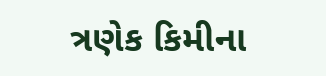ત્રણેક કિમીના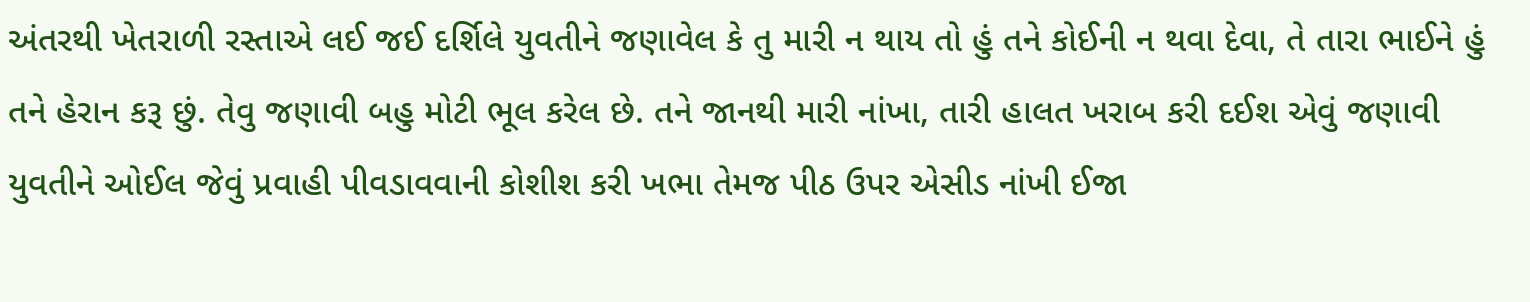અંતરથી ખેતરાળી રસ્તાએ લઈ જઈ દર્શિલે યુવતીને જણાવેલ કે તુ મારી ન થાય તો હું તને કોઈની ન થવા દેવા, તે તારા ભાઈને હું તને હેરાન કરૂ છું. તેવુ જણાવી બહુ મોટી ભૂલ કરેલ છે. તને જાનથી મારી નાંખા, તારી હાલત ખરાબ કરી દઈશ એવું જણાવી યુવતીને ઓઈલ જેવું પ્રવાહી પીવડાવવાની કોશીશ કરી ખભા તેમજ પીઠ ઉપર એસીડ નાંખી ઈજા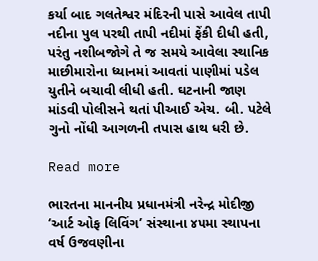કર્યા બાદ ગલતેશ્વર મંદિરની પાસે આવેલ તાપી નદીના પુલ પરથી તાપી નદીમાં ફેંકી દીધી હતી, પરંતુ નશીબજોગે તે જ સમયે આવેલા સ્થાનિક માછીમારોના ધ્યાનમાં આવતાં પાણીમાં પડેલ યુતીને બચાવી લીધી હતી. ઘટનાની જાણ માંડવી પોલીસને થતાં પીઆઈ એચ. બી. પટેલે ગુનો નોંધી આગળની તપાસ હાથ ધરી છે.

Read more

ભારતના માનનીય પ્રધાનમંત્રી નરેન્દ્ર મોદીજી ‘આર્ટ ઓફ લિવિંગ’ સંસ્થાના ૪૫મા સ્થાપના વર્ષ ઉજવણીના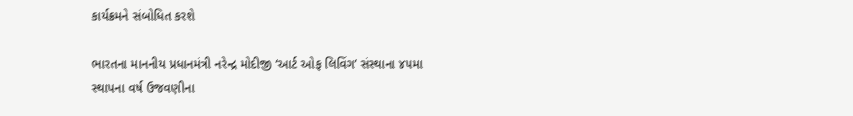કાર્યક્રમને સંબોધિત કરશે

ભારતના માનનીય પ્રધાનમંત્રી નરેન્દ્ર મોદીજી ‘આર્ટ ઓફ લિવિંગ’ સંસ્થાના ૪૫મા સ્થાપના વર્ષ ઉજવણીના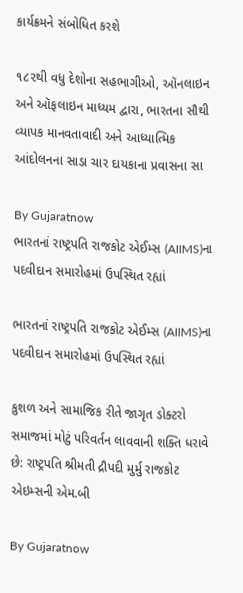કાર્યક્રમને સંબોધિત કરશે

૧૮૨થી વધુ દેશોના સહભાગીઓ, ઑનલાઇન અને ઑફલાઇન માધ્યમ દ્વારા, ભારતના સૌથી વ્યાપક માનવતાવાદી અને આધ્યાત્મિક આંદોલનના સાડા ચાર દાયકાના પ્રવાસના સા

By Gujaratnow
ભારતનાં રાષ્ટ્રપતિ રાજકોટ એઈમ્સ (AIIMS)ના પદવીદાન સમારોહમાં ઉપસ્થિત રહ્યાં

ભારતનાં રાષ્ટ્રપતિ રાજકોટ એઈમ્સ (AIIMS)ના પદવીદાન સમારોહમાં ઉપસ્થિત રહ્યાં

કુશળ અને સામાજિક રીતે જાગૃત ડોક્ટરો સમાજમાં મોટું પરિવર્તન લાવવાની શક્તિ ધરાવે છે: રાષ્ટ્રપતિ શ્રીમતી દ્રૌપદી મુર્મુ રાજકોટ એઇમ્સની એમ.બી

By Gujaratnow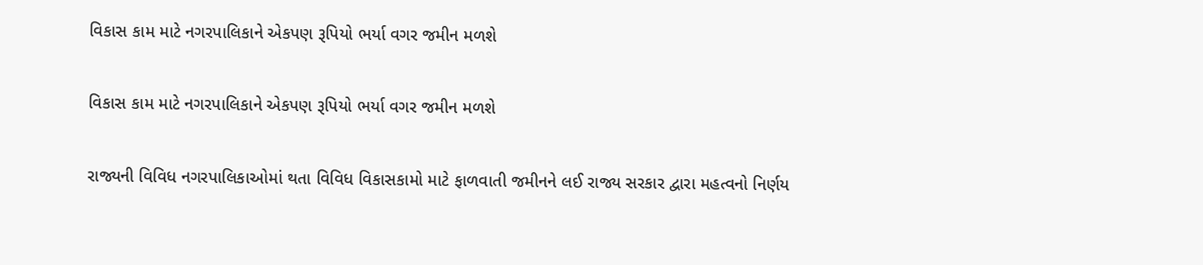વિકાસ કામ માટે નગરપાલિકાને એકપણ રૂપિયો ભર્યા વગર જમીન મળશે

વિકાસ કામ માટે નગરપાલિકાને એકપણ રૂપિયો ભર્યા વગર જમીન મળશે

રાજ્યની વિવિધ નગરપાલિકાઓમાં થતા વિવિધ વિકાસકામો માટે ફાળવાતી જમીનને લઈ રાજ્ય સરકાર દ્વારા મહત્વનો નિર્ણય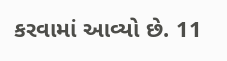કરવામાં આવ્યો છે. 11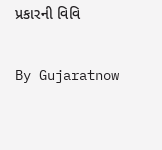પ્રકારની વિવિ

By Gujaratnow